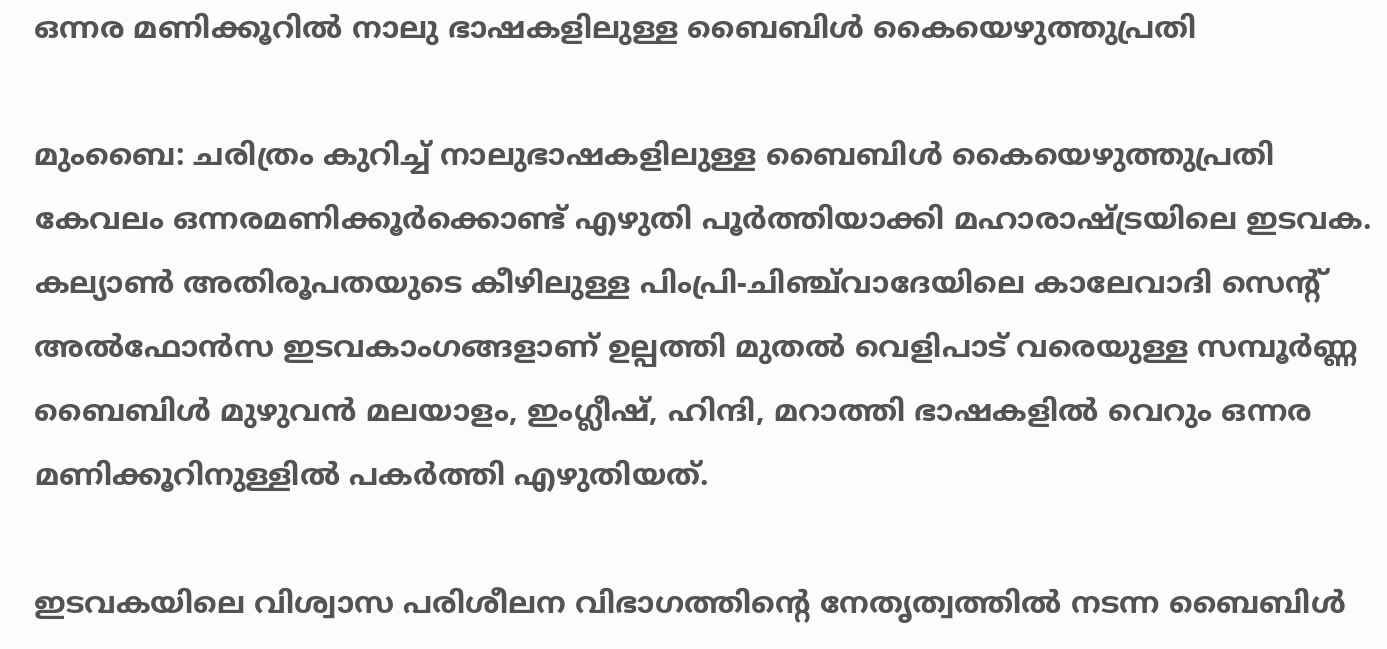ഒന്നര മണിക്കൂറില്‍ നാലു ഭാഷകളിലുള്ള ബൈബിള്‍ കൈയെഴുത്തുപ്രതി

മുംബൈ: ചരിത്രം കുറിച്ച് നാലുഭാഷകളിലുള്ള ബൈബിള്‍ കൈയെഴുത്തുപ്രതി കേവലം ഒന്നരമണിക്കൂര്‍ക്കൊണ്ട് എഴുതി പൂര്‍ത്തിയാക്കി മഹാരാഷ്ട്രയിലെ ഇടവക. കല്യാണ്‍ അതിരൂപതയുടെ കീഴിലുള്ള പിംപ്രി-ചിഞ്ച്‌വാദേയിലെ കാലേവാദി സെന്റ് അൽഫോൻസ ഇടവകാംഗങ്ങളാണ് ഉല്പത്തി മുതൽ വെളിപാട് വരെയുള്ള സമ്പൂര്‍ണ്ണ ബൈബിള്‍ മുഴുവൻ മലയാളം, ഇംഗ്ലീഷ്, ഹിന്ദി, മറാത്തി ഭാഷകളിൽ വെറും ഒന്നര മണിക്കൂറിനുള്ളിൽ പകർത്തി എഴുതിയത്.

ഇടവകയിലെ വിശ്വാസ പരിശീലന വിഭാഗത്തിന്റെ നേതൃത്വത്തില്‍ നടന്ന ബൈബിള്‍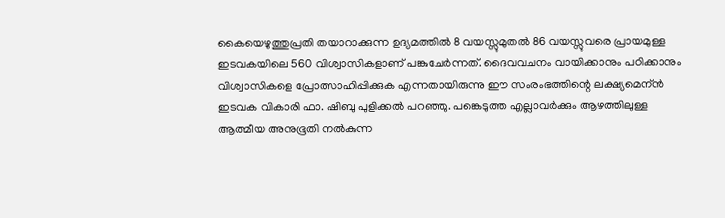കൈയെഴുത്തുപ്രതി തയാറാക്കുന്ന ഉദ്യമത്തില്‍ 8 വയസ്സുമുതൽ 86 വയസ്സുവരെ പ്രായമുള്ള ഇടവകയിലെ 560 വിശ്വാസികളാണ് പങ്കുചേര്‍ന്നത്. ദൈവവചനം വായിക്കാനും പഠിക്കാനും വിശ്വാസികളെ പ്രോത്സാഹിപ്പിക്കുക എന്നതായിരുന്നു ഈ സംരംഭത്തിന്റെ ലക്ഷ്യമെന്ന്‍ ഇടവക വികാരി ഫാ. ഷിബു പുളിക്കൽ പറഞ്ഞു. പങ്കെടുത്ത എല്ലാവർക്കും ആഴത്തിലുള്ള ആത്മീയ അനുഭൂതി നല്‍കുന്ന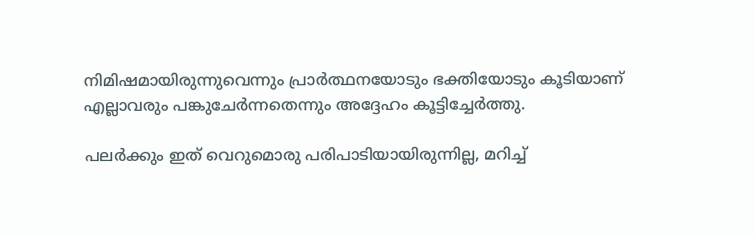നിമിഷമായിരുന്നുവെന്നും പ്രാർത്ഥനയോടും ഭക്തിയോടും കൂടിയാണ് എല്ലാവരും പങ്കുചേര്‍ന്നതെന്നും അദ്ദേഹം കൂട്ടിച്ചേര്‍ത്തു.

പലർക്കും ഇത് വെറുമൊരു പരിപാടിയായിരുന്നില്ല, മറിച്ച്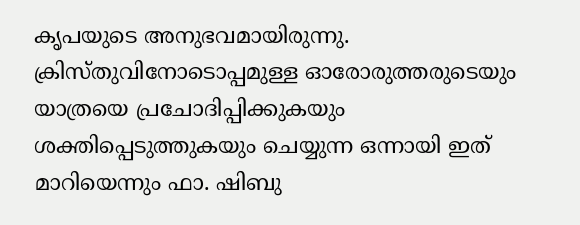കൃപയുടെ അനുഭവമായിരുന്നു. ക്രിസ്തുവിനോടൊപ്പമുള്ള ഓരോരുത്തരുടെയും യാത്രയെ പ്രചോദിപ്പിക്കുകയും ശക്തിപ്പെടുത്തുകയും ചെയ്യുന്ന ഒന്നായി ഇത് മാറിയെന്നും ഫാ. ഷിബു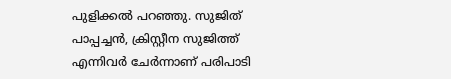പുളിക്കൽ പറഞ്ഞു. സുജിത് പാപ്പച്ചന്‍, ക്രിസ്റ്റീന സുജിത്ത് എന്നിവര്‍ ചേർന്നാണ് പരിപാടി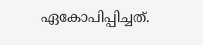ഏകോപിപ്പിച്ചത്.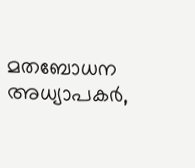മതബോധന അധ്യാപകർ,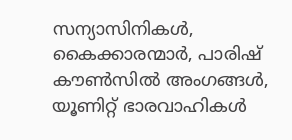സന്യാസിനികള്‍, കൈക്കാരന്മാര്‍, പാരിഷ് കൗൺസിൽ അംഗങ്ങൾ, യൂണിറ്റ് ഭാരവാഹികള്‍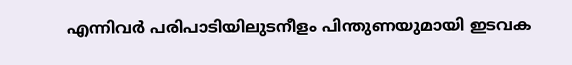എന്നിവർ പരിപാടിയിലുടനീളം പിന്തുണയുമായി ഇടവക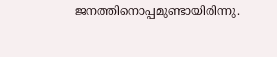ജനത്തിനൊപ്പമുണ്ടായിരിന്നു.